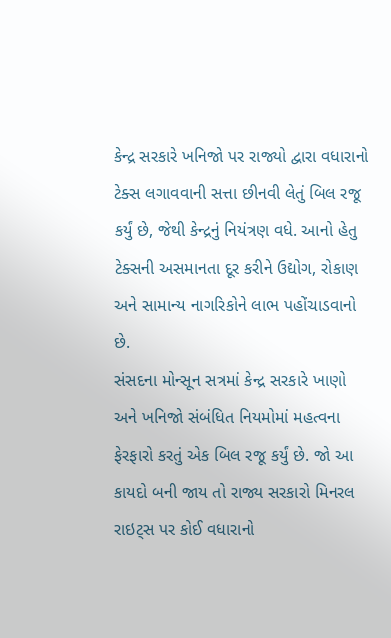કેન્દ્ર સરકારે ખનિજો પર રાજ્યો દ્વારા વધારાનો ટેક્સ લગાવવાની સત્તા છીનવી લેતું બિલ રજૂ કર્યું છે, જેથી કેન્દ્રનું નિયંત્રણ વધે. આનો હેતુ ટેક્સની અસમાનતા દૂર કરીને ઉદ્યોગ, રોકાણ અને સામાન્ય નાગરિકોને લાભ પહોંચાડવાનો છે.
સંસદના મોન્સૂન સત્રમાં કેન્દ્ર સરકારે ખાણો અને ખનિજો સંબંધિત નિયમોમાં મહત્વના ફેરફારો કરતું એક બિલ રજૂ કર્યું છે. જો આ કાયદો બની જાય તો રાજ્ય સરકારો મિનરલ રાઇટ્સ પર કોઈ વધારાનો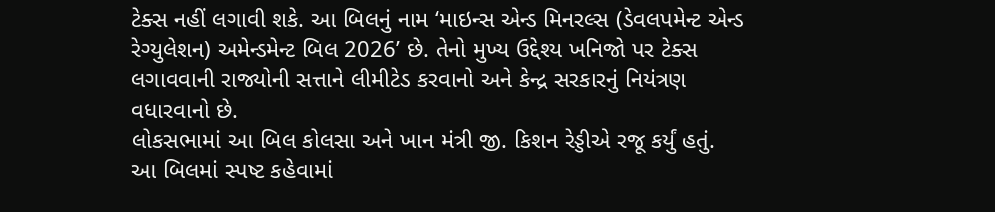ટેક્સ નહીં લગાવી શકે. આ બિલનું નામ ‘માઇન્સ એન્ડ મિનરલ્સ (ડેવલપમેન્ટ એન્ડ રેગ્યુલેશન) અમેન્ડમેન્ટ બિલ 2026’ છે. તેનો મુખ્ય ઉદ્દેશ્ય ખનિજો પર ટેક્સ લગાવવાની રાજ્યોની સત્તાને લીમીટેડ કરવાનો અને કેન્દ્ર સરકારનું નિયંત્રણ વધારવાનો છે.
લોકસભામાં આ બિલ કોલસા અને ખાન મંત્રી જી. કિશન રેડ્ડીએ રજૂ કર્યું હતું. આ બિલમાં સ્પષ્ટ કહેવામાં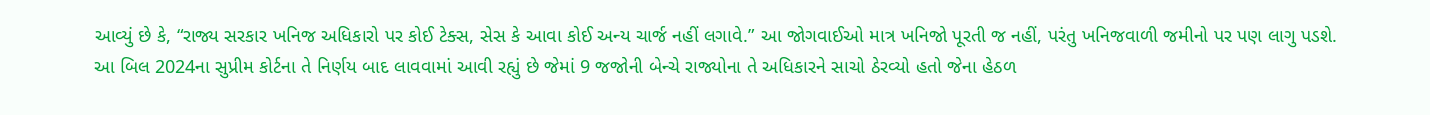આવ્યું છે કે, “રાજ્ય સરકાર ખનિજ અધિકારો પર કોઈ ટેક્સ, સેસ કે આવા કોઈ અન્ય ચાર્જ નહીં લગાવે.” આ જોગવાઈઓ માત્ર ખનિજો પૂરતી જ નહીં, પરંતુ ખનિજવાળી જમીનો પર પણ લાગુ પડશે.
આ બિલ 2024ના સુપ્રીમ કોર્ટના તે નિર્ણય બાદ લાવવામાં આવી રહ્યું છે જેમાં 9 જજોની બેન્ચે રાજ્યોના તે અધિકારને સાચો ઠેરવ્યો હતો જેના હેઠળ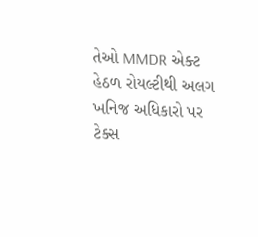તેઓ MMDR એક્ટ હેઠળ રોયલ્ટીથી અલગ ખનિજ અધિકારો પર ટેક્સ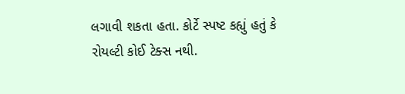લગાવી શકતા હતા. કોર્ટે સ્પષ્ટ કહ્યું હતું કે રોયલ્ટી કોઈ ટેક્સ નથી.